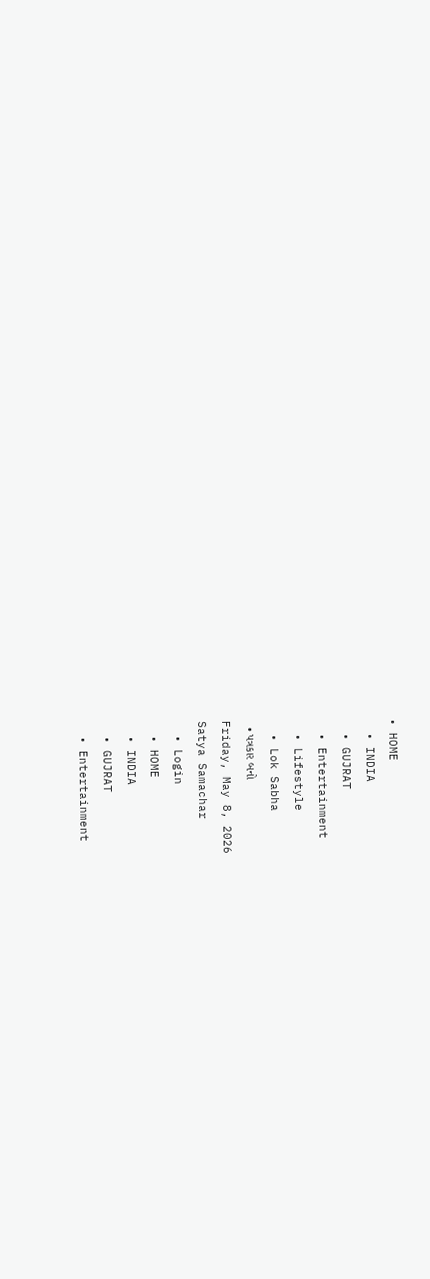• HOME
  • INDIA
  • GUJRAT
  • Entertainment
  • Lifestyle
  • Lok Sabha
  • પત્રકાર બનો
Friday, May 8, 2026
Satya Samachar
  • Login
  • HOME
  • INDIA
  • GUJRAT
  • Entertainment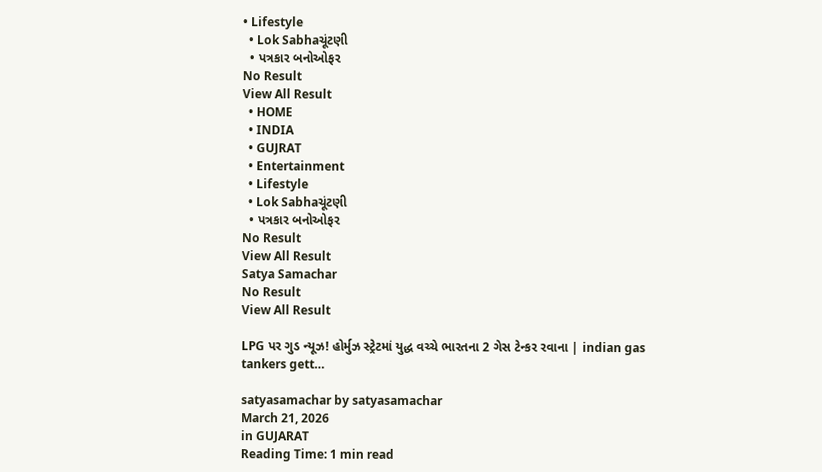• Lifestyle
  • Lok Sabhaચૂંટણી
  • પત્રકાર બનોઓફર
No Result
View All Result
  • HOME
  • INDIA
  • GUJRAT
  • Entertainment
  • Lifestyle
  • Lok Sabhaચૂંટણી
  • પત્રકાર બનોઓફર
No Result
View All Result
Satya Samachar
No Result
View All Result

LPG પર ગુડ ન્યૂઝ! હોર્મુઝ સ્ટ્રેટમાં યુદ્ધ વચ્ચે ભારતના 2 ગેસ ટેન્કર રવાના | indian gas tankers gett…

satyasamachar by satyasamachar
March 21, 2026
in GUJARAT
Reading Time: 1 min read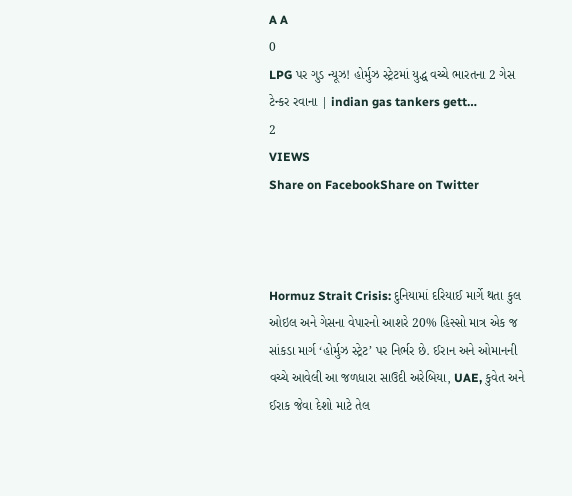A A
0
LPG પર ગુડ ન્યૂઝ! હોર્મુઝ સ્ટ્રેટમાં યુદ્ધ વચ્ચે ભારતના 2 ગેસ ટેન્કર રવાના | indian gas tankers gett…
2
VIEWS
Share on FacebookShare on Twitter



Hormuz Strait Crisis: દુનિયામાં દરિયાઈ માર્ગે થતા કુલ ઓઇલ અને ગેસના વેપારનો આશરે 20% હિસ્સો માત્ર એક જ સાંકડા માર્ગ ‘હોર્મુઝ સ્ટ્રેટ’ પર નિર્ભર છે. ઈરાન અને ઓમાનની વચ્ચે આવેલી આ જળધારા સાઉદી અરેબિયા, UAE, કુવેત અને ઈરાક જેવા દેશો માટે તેલ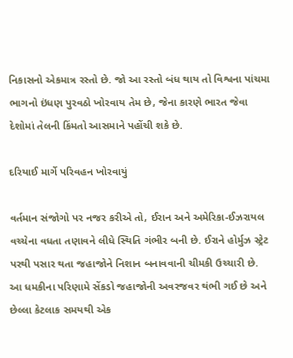નિકાસનો એકમાત્ર રસ્તો છે. જો આ રસ્તો બંધ થાય તો વિશ્વના પાંચમા ભાગનો ઇંધણ પુરવઠો ખોરવાય તેમ છે, જેના કારણે ભારત જેવા દેશોમાં તેલની કિંમતો આસમાને પહોંચી શકે છે.

દરિયાઈ માર્ગે પરિવહન ખોરવાયું

વર્તમાન સંજોગો પર નજર કરીએ તો, ઈરાન અને અમેરિકા-ઈઝરાયલ વચ્ચેના વધતા તણાવને લીધે સ્થિતિ ગંભીર બની છે. ઈરાને હોર્મુઝ સ્ટ્રેટ પરથી પસાર થતા જહાજોને નિશાન બનાવવાની ચીમકી ઉચ્ચારી છે. આ ધમકીના પરિણામે સેંકડો જહાજોની અવરજવર થંભી ગઈ છે અને છેલ્લા કેટલાક સમયથી એક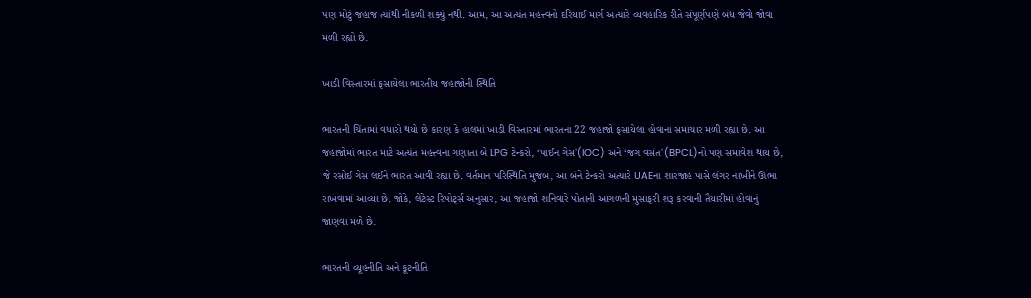પણ મોટું જહાજ ત્યાંથી નીકળી શક્યું નથી. આમ, આ અત્યંત મહત્ત્વનો દરિયાઈ માર્ગ અત્યારે વ્યવહારિક રીતે સંપૂર્ણપણે બંધ જેવો જોવા મળી રહ્યો છે.

ખાડી વિસ્તારમાં ફસાયેલા ભારતીય જહાજોની સ્થિતિ

ભારતની ચિંતામાં વધારો થયો છે કારણ કે હાલમાં ખાડી વિસ્તારમાં ભારતના 22 જહાજો ફસાયેલા હોવાના સમાચાર મળી રહ્યા છે. આ જહાજોમાં ભારત માટે અત્યંત મહત્ત્વના ગણાતા બે LPG ટેન્કરો, ‘પાઈન ગેસ'(IOC) અને ‘જગ વસંત'(BPCL)નો પણ સમાવેશ થાય છે, જે રસોઈ ગેસ લઈને ભારત આવી રહ્યા છે. વર્તમાન પરિસ્થિતિ મુજબ, આ બંને ટેન્કરો અત્યારે UAEના શારજાહ પાસે લંગર નાખીને ઊભા રાખવામાં આવ્યા છે. જોકે, લેટેસ્ટ રિપોર્ટ્સ અનુસાર, આ જહાજો શનિવારે પોતાની આગળની મુસાફરી શરૂ કરવાની તૈયારીમાં હોવાનું જાણવા મળે છે.

ભારતની વ્યૂહનીતિ અને કૂટનીતિ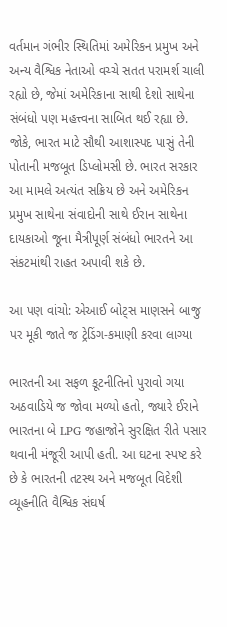વર્તમાન ગંભીર સ્થિતિમાં અમેરિકન પ્રમુખ અને અન્ય વૈશ્વિક નેતાઓ વચ્ચે સતત પરામર્શ ચાલી રહ્યો છે, જેમાં અમેરિકાના સાથી દેશો સાથેના સંબંધો પણ મહત્ત્વના સાબિત થઈ રહ્યા છે. જોકે, ભારત માટે સૌથી આશાસ્પદ પાસું તેની પોતાની મજબૂત ડિપ્લોમસી છે. ભારત સરકાર આ મામલે અત્યંત સક્રિય છે અને અમેરિકન પ્રમુખ સાથેના સંવાદોની સાથે ઈરાન સાથેના દાયકાઓ જૂના મૈત્રીપૂર્ણ સંબંધો ભારતને આ સંકટમાંથી રાહત અપાવી શકે છે.

આ પણ વાંચો: એઆઈ બોટ્સ માણસને બાજુ પર મૂકી જાતે જ ટ્રેડિંગ-કમાણી કરવા લાગ્યા

ભારતની આ સફળ કૂટનીતિનો પુરાવો ગયા અઠવાડિયે જ જોવા મળ્યો હતો, જ્યારે ઈરાને ભારતના બે LPG જહાજોને સુરક્ષિત રીતે પસાર થવાની મંજૂરી આપી હતી. આ ઘટના સ્પષ્ટ કરે છે કે ભારતની તટસ્થ અને મજબૂત વિદેશી વ્યૂહનીતિ વૈશ્વિક સંઘર્ષ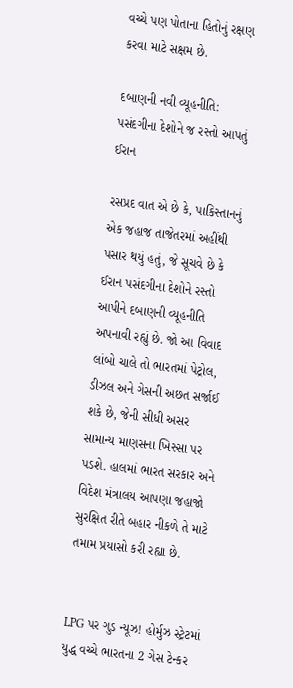વચ્ચે પણ પોતાના હિતોનું રક્ષણ કરવા માટે સક્ષમ છે.

દબાણની નવી વ્યૂહનીતિ: પસંદગીના દેશોને જ રસ્તો આપતું ઈરાન

રસપ્રદ વાત એ છે કે, પાકિસ્તાનનું એક જહાજ તાજેતરમાં અહીંથી પસાર થયું હતું, જે સૂચવે છે કે ઈરાન પસંદગીના દેશોને રસ્તો આપીને દબાણની વ્યૂહનીતિ અપનાવી રહ્યું છે. જો આ વિવાદ લાંબો ચાલે તો ભારતમાં પેટ્રોલ, ડીઝલ અને ગેસની અછત સર્જાઈ શકે છે, જેની સીધી અસર સામાન્ય માણસના ખિસ્સા પર પડશે. હાલમાં ભારત સરકાર અને વિદેશ મંત્રાલય આપણા જહાજો સુરક્ષિત રીતે બહાર નીકળે તે માટે તમામ પ્રયાસો કરી રહ્યા છે.


LPG પર ગુડ ન્યૂઝ! હોર્મુઝ સ્ટ્રેટમાં યુદ્ધ વચ્ચે ભારતના 2 ગેસ ટેન્કર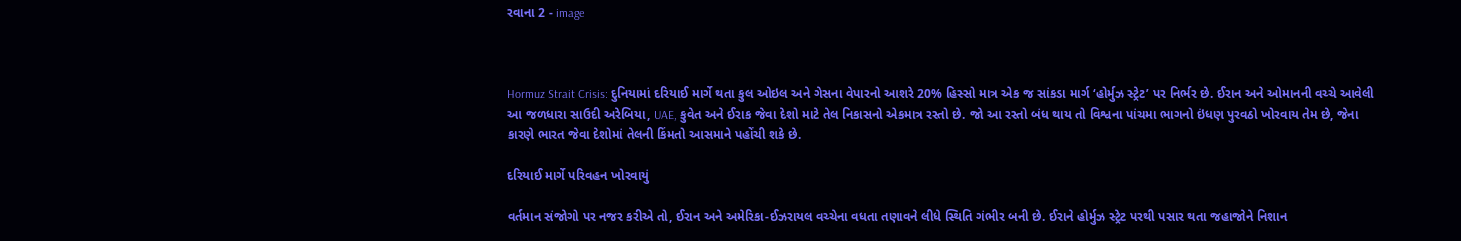રવાના 2 - image



Hormuz Strait Crisis: દુનિયામાં દરિયાઈ માર્ગે થતા કુલ ઓઇલ અને ગેસના વેપારનો આશરે 20% હિસ્સો માત્ર એક જ સાંકડા માર્ગ ‘હોર્મુઝ સ્ટ્રેટ’ પર નિર્ભર છે. ઈરાન અને ઓમાનની વચ્ચે આવેલી આ જળધારા સાઉદી અરેબિયા, UAE, કુવેત અને ઈરાક જેવા દેશો માટે તેલ નિકાસનો એકમાત્ર રસ્તો છે. જો આ રસ્તો બંધ થાય તો વિશ્વના પાંચમા ભાગનો ઇંધણ પુરવઠો ખોરવાય તેમ છે, જેના કારણે ભારત જેવા દેશોમાં તેલની કિંમતો આસમાને પહોંચી શકે છે.

દરિયાઈ માર્ગે પરિવહન ખોરવાયું

વર્તમાન સંજોગો પર નજર કરીએ તો, ઈરાન અને અમેરિકા-ઈઝરાયલ વચ્ચેના વધતા તણાવને લીધે સ્થિતિ ગંભીર બની છે. ઈરાને હોર્મુઝ સ્ટ્રેટ પરથી પસાર થતા જહાજોને નિશાન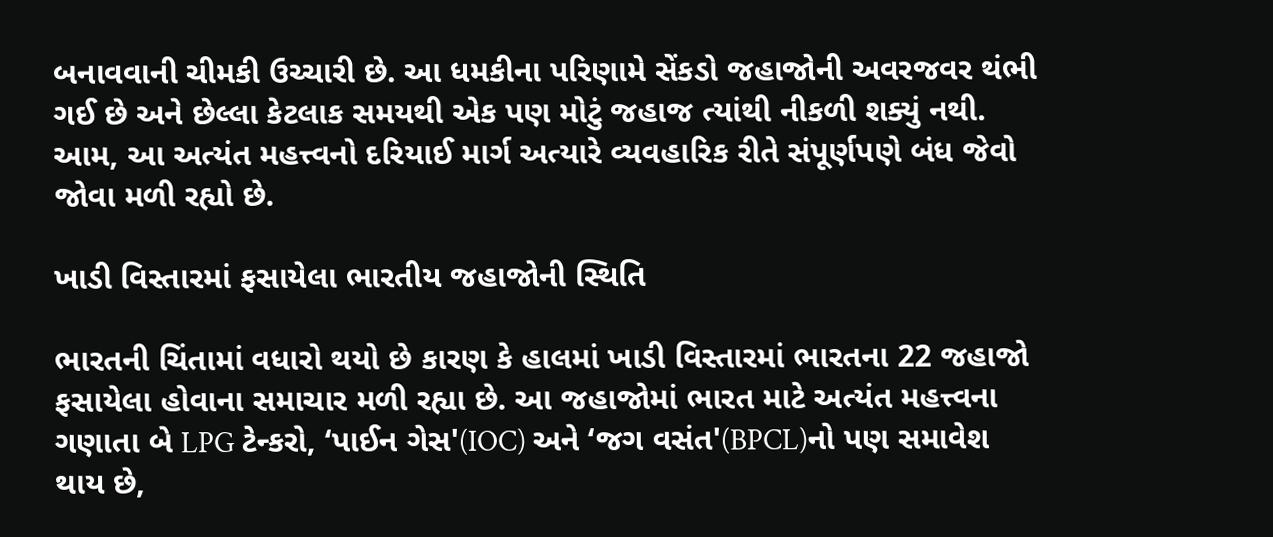બનાવવાની ચીમકી ઉચ્ચારી છે. આ ધમકીના પરિણામે સેંકડો જહાજોની અવરજવર થંભી ગઈ છે અને છેલ્લા કેટલાક સમયથી એક પણ મોટું જહાજ ત્યાંથી નીકળી શક્યું નથી. આમ, આ અત્યંત મહત્ત્વનો દરિયાઈ માર્ગ અત્યારે વ્યવહારિક રીતે સંપૂર્ણપણે બંધ જેવો જોવા મળી રહ્યો છે.

ખાડી વિસ્તારમાં ફસાયેલા ભારતીય જહાજોની સ્થિતિ

ભારતની ચિંતામાં વધારો થયો છે કારણ કે હાલમાં ખાડી વિસ્તારમાં ભારતના 22 જહાજો ફસાયેલા હોવાના સમાચાર મળી રહ્યા છે. આ જહાજોમાં ભારત માટે અત્યંત મહત્ત્વના ગણાતા બે LPG ટેન્કરો, ‘પાઈન ગેસ'(IOC) અને ‘જગ વસંત'(BPCL)નો પણ સમાવેશ થાય છે,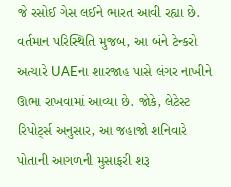જે રસોઈ ગેસ લઈને ભારત આવી રહ્યા છે. વર્તમાન પરિસ્થિતિ મુજબ, આ બંને ટેન્કરો અત્યારે UAEના શારજાહ પાસે લંગર નાખીને ઊભા રાખવામાં આવ્યા છે. જોકે, લેટેસ્ટ રિપોર્ટ્સ અનુસાર, આ જહાજો શનિવારે પોતાની આગળની મુસાફરી શરૂ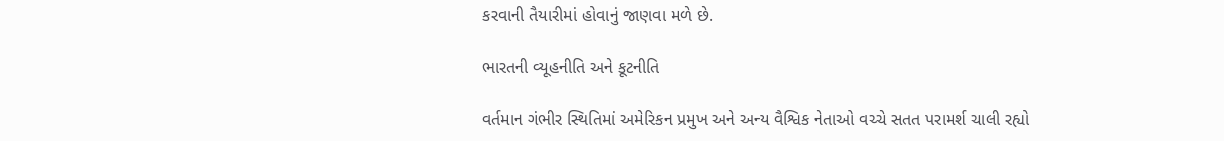કરવાની તૈયારીમાં હોવાનું જાણવા મળે છે.

ભારતની વ્યૂહનીતિ અને કૂટનીતિ

વર્તમાન ગંભીર સ્થિતિમાં અમેરિકન પ્રમુખ અને અન્ય વૈશ્વિક નેતાઓ વચ્ચે સતત પરામર્શ ચાલી રહ્યો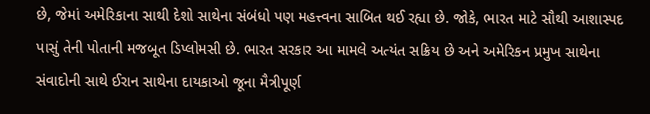છે, જેમાં અમેરિકાના સાથી દેશો સાથેના સંબંધો પણ મહત્ત્વના સાબિત થઈ રહ્યા છે. જોકે, ભારત માટે સૌથી આશાસ્પદ પાસું તેની પોતાની મજબૂત ડિપ્લોમસી છે. ભારત સરકાર આ મામલે અત્યંત સક્રિય છે અને અમેરિકન પ્રમુખ સાથેના સંવાદોની સાથે ઈરાન સાથેના દાયકાઓ જૂના મૈત્રીપૂર્ણ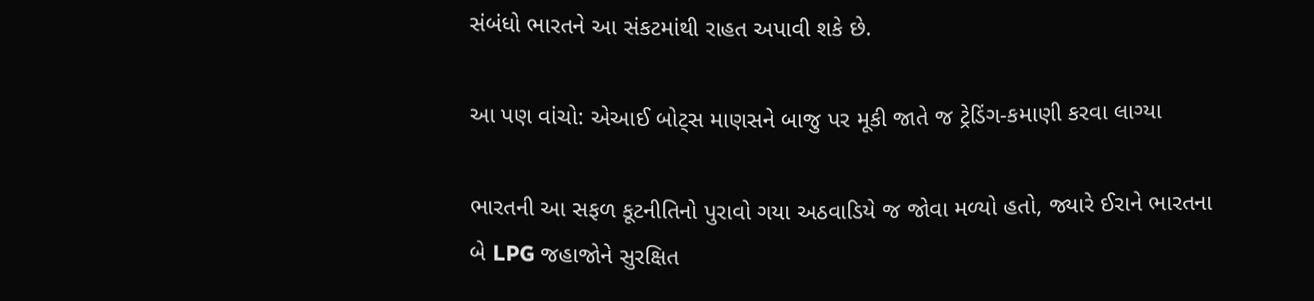સંબંધો ભારતને આ સંકટમાંથી રાહત અપાવી શકે છે.

આ પણ વાંચો: એઆઈ બોટ્સ માણસને બાજુ પર મૂકી જાતે જ ટ્રેડિંગ-કમાણી કરવા લાગ્યા

ભારતની આ સફળ કૂટનીતિનો પુરાવો ગયા અઠવાડિયે જ જોવા મળ્યો હતો, જ્યારે ઈરાને ભારતના બે LPG જહાજોને સુરક્ષિત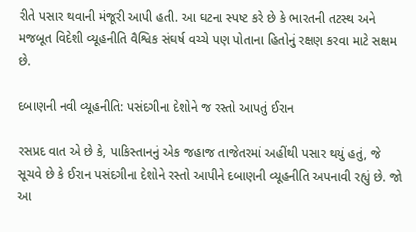રીતે પસાર થવાની મંજૂરી આપી હતી. આ ઘટના સ્પષ્ટ કરે છે કે ભારતની તટસ્થ અને મજબૂત વિદેશી વ્યૂહનીતિ વૈશ્વિક સંઘર્ષ વચ્ચે પણ પોતાના હિતોનું રક્ષણ કરવા માટે સક્ષમ છે.

દબાણની નવી વ્યૂહનીતિ: પસંદગીના દેશોને જ રસ્તો આપતું ઈરાન

રસપ્રદ વાત એ છે કે, પાકિસ્તાનનું એક જહાજ તાજેતરમાં અહીંથી પસાર થયું હતું, જે સૂચવે છે કે ઈરાન પસંદગીના દેશોને રસ્તો આપીને દબાણની વ્યૂહનીતિ અપનાવી રહ્યું છે. જો આ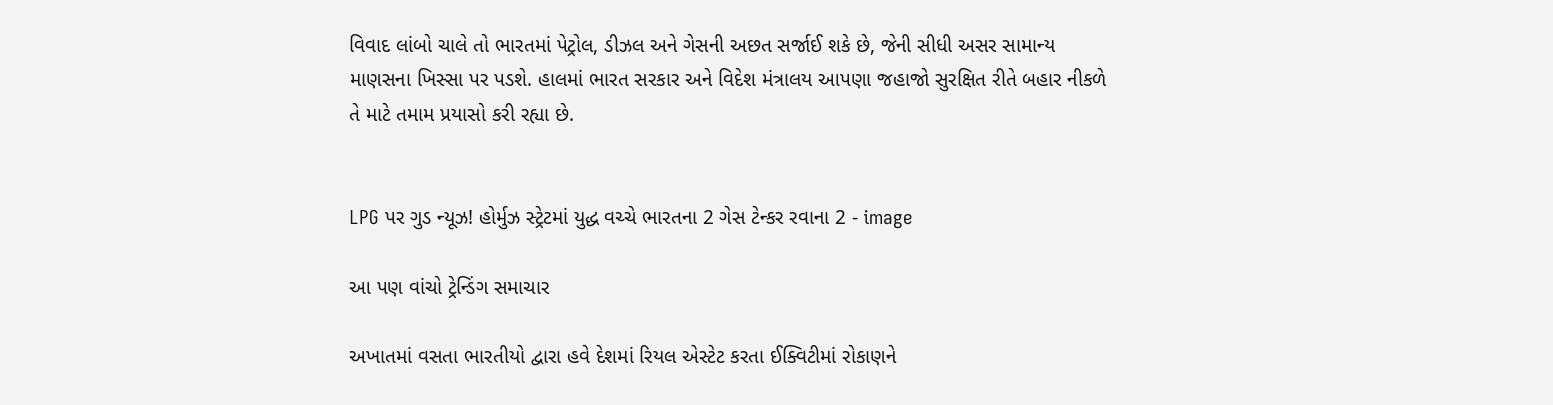વિવાદ લાંબો ચાલે તો ભારતમાં પેટ્રોલ, ડીઝલ અને ગેસની અછત સર્જાઈ શકે છે, જેની સીધી અસર સામાન્ય માણસના ખિસ્સા પર પડશે. હાલમાં ભારત સરકાર અને વિદેશ મંત્રાલય આપણા જહાજો સુરક્ષિત રીતે બહાર નીકળે તે માટે તમામ પ્રયાસો કરી રહ્યા છે.


LPG પર ગુડ ન્યૂઝ! હોર્મુઝ સ્ટ્રેટમાં યુદ્ધ વચ્ચે ભારતના 2 ગેસ ટેન્કર રવાના 2 - image

આ પણ વાંચો ટ્રેન્ડિંગ સમાચાર

અખાતમાં વસતા ભારતીયો દ્વારા હવે દેશમાં રિયલ એસ્ટેટ કરતા ઈક્વિટીમાં રોકાણને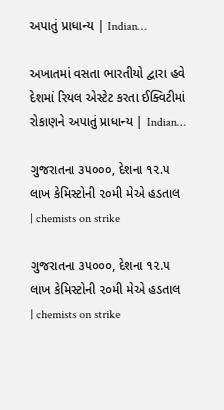અપાતું પ્રાધાન્ય | Indian…

અખાતમાં વસતા ભારતીયો દ્વારા હવે દેશમાં રિયલ એસ્ટેટ કરતા ઈક્વિટીમાં રોકાણને અપાતું પ્રાધાન્ય | Indian…

ગુજરાતના ૩૫૦૦૦, દેશના ૧૨.૫ લાખ કેમિસ્ટોની ૨૦મી મેએ હડતાલ | chemists on strike

ગુજરાતના ૩૫૦૦૦, દેશના ૧૨.૫ લાખ કેમિસ્ટોની ૨૦મી મેએ હડતાલ | chemists on strike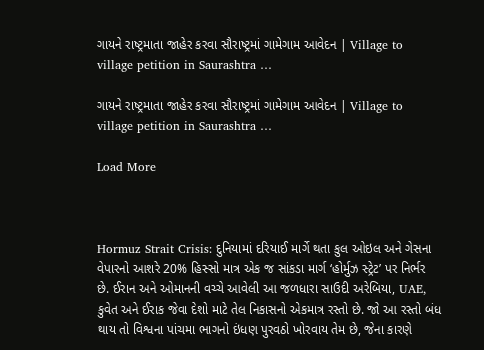ગાયને રાષ્ટ્રમાતા જાહેર કરવા સૌરાષ્ટ્રમાં ગામેગામ આવેદન | Village to village petition in Saurashtra …

ગાયને રાષ્ટ્રમાતા જાહેર કરવા સૌરાષ્ટ્રમાં ગામેગામ આવેદન | Village to village petition in Saurashtra …

Load More



Hormuz Strait Crisis: દુનિયામાં દરિયાઈ માર્ગે થતા કુલ ઓઇલ અને ગેસના વેપારનો આશરે 20% હિસ્સો માત્ર એક જ સાંકડા માર્ગ ‘હોર્મુઝ સ્ટ્રેટ’ પર નિર્ભર છે. ઈરાન અને ઓમાનની વચ્ચે આવેલી આ જળધારા સાઉદી અરેબિયા, UAE, કુવેત અને ઈરાક જેવા દેશો માટે તેલ નિકાસનો એકમાત્ર રસ્તો છે. જો આ રસ્તો બંધ થાય તો વિશ્વના પાંચમા ભાગનો ઇંધણ પુરવઠો ખોરવાય તેમ છે, જેના કારણે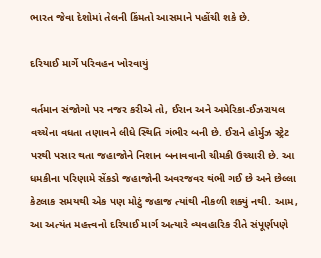ભારત જેવા દેશોમાં તેલની કિંમતો આસમાને પહોંચી શકે છે.

દરિયાઈ માર્ગે પરિવહન ખોરવાયું

વર્તમાન સંજોગો પર નજર કરીએ તો, ઈરાન અને અમેરિકા-ઈઝરાયલ વચ્ચેના વધતા તણાવને લીધે સ્થિતિ ગંભીર બની છે. ઈરાને હોર્મુઝ સ્ટ્રેટ પરથી પસાર થતા જહાજોને નિશાન બનાવવાની ચીમકી ઉચ્ચારી છે. આ ધમકીના પરિણામે સેંકડો જહાજોની અવરજવર થંભી ગઈ છે અને છેલ્લા કેટલાક સમયથી એક પણ મોટું જહાજ ત્યાંથી નીકળી શક્યું નથી. આમ, આ અત્યંત મહત્ત્વનો દરિયાઈ માર્ગ અત્યારે વ્યવહારિક રીતે સંપૂર્ણપણે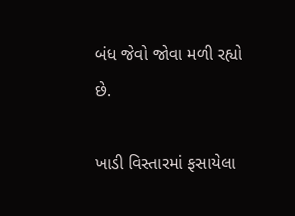બંધ જેવો જોવા મળી રહ્યો છે.

ખાડી વિસ્તારમાં ફસાયેલા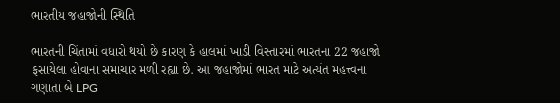ભારતીય જહાજોની સ્થિતિ

ભારતની ચિંતામાં વધારો થયો છે કારણ કે હાલમાં ખાડી વિસ્તારમાં ભારતના 22 જહાજો ફસાયેલા હોવાના સમાચાર મળી રહ્યા છે. આ જહાજોમાં ભારત માટે અત્યંત મહત્ત્વના ગણાતા બે LPG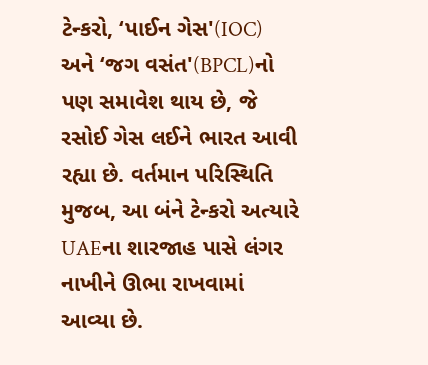ટેન્કરો, ‘પાઈન ગેસ'(IOC) અને ‘જગ વસંત'(BPCL)નો પણ સમાવેશ થાય છે, જે રસોઈ ગેસ લઈને ભારત આવી રહ્યા છે. વર્તમાન પરિસ્થિતિ મુજબ, આ બંને ટેન્કરો અત્યારે UAEના શારજાહ પાસે લંગર નાખીને ઊભા રાખવામાં આવ્યા છે.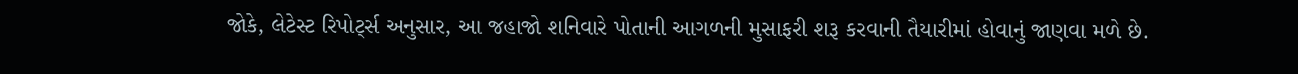જોકે, લેટેસ્ટ રિપોર્ટ્સ અનુસાર, આ જહાજો શનિવારે પોતાની આગળની મુસાફરી શરૂ કરવાની તૈયારીમાં હોવાનું જાણવા મળે છે.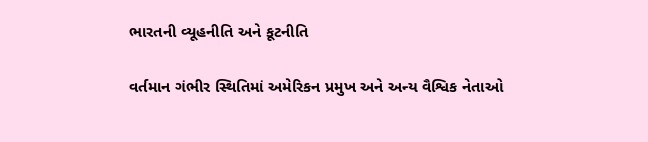ભારતની વ્યૂહનીતિ અને કૂટનીતિ

વર્તમાન ગંભીર સ્થિતિમાં અમેરિકન પ્રમુખ અને અન્ય વૈશ્વિક નેતાઓ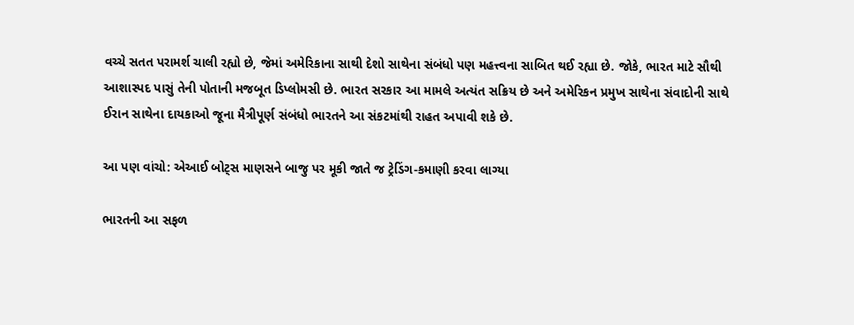વચ્ચે સતત પરામર્શ ચાલી રહ્યો છે, જેમાં અમેરિકાના સાથી દેશો સાથેના સંબંધો પણ મહત્ત્વના સાબિત થઈ રહ્યા છે. જોકે, ભારત માટે સૌથી આશાસ્પદ પાસું તેની પોતાની મજબૂત ડિપ્લોમસી છે. ભારત સરકાર આ મામલે અત્યંત સક્રિય છે અને અમેરિકન પ્રમુખ સાથેના સંવાદોની સાથે ઈરાન સાથેના દાયકાઓ જૂના મૈત્રીપૂર્ણ સંબંધો ભારતને આ સંકટમાંથી રાહત અપાવી શકે છે.

આ પણ વાંચો: એઆઈ બોટ્સ માણસને બાજુ પર મૂકી જાતે જ ટ્રેડિંગ-કમાણી કરવા લાગ્યા

ભારતની આ સફળ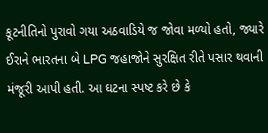કૂટનીતિનો પુરાવો ગયા અઠવાડિયે જ જોવા મળ્યો હતો, જ્યારે ઈરાને ભારતના બે LPG જહાજોને સુરક્ષિત રીતે પસાર થવાની મંજૂરી આપી હતી. આ ઘટના સ્પષ્ટ કરે છે કે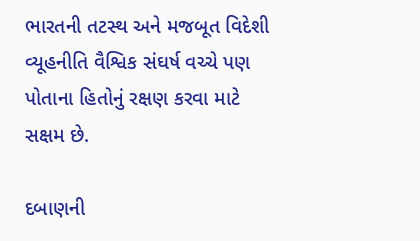ભારતની તટસ્થ અને મજબૂત વિદેશી વ્યૂહનીતિ વૈશ્વિક સંઘર્ષ વચ્ચે પણ પોતાના હિતોનું રક્ષણ કરવા માટે સક્ષમ છે.

દબાણની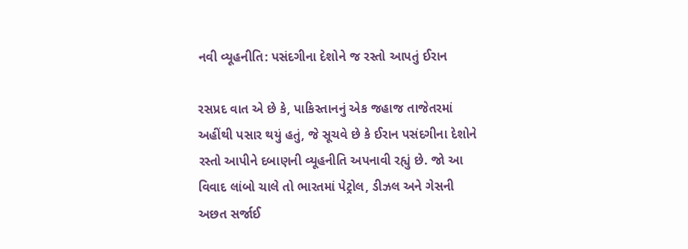નવી વ્યૂહનીતિ: પસંદગીના દેશોને જ રસ્તો આપતું ઈરાન

રસપ્રદ વાત એ છે કે, પાકિસ્તાનનું એક જહાજ તાજેતરમાં અહીંથી પસાર થયું હતું, જે સૂચવે છે કે ઈરાન પસંદગીના દેશોને રસ્તો આપીને દબાણની વ્યૂહનીતિ અપનાવી રહ્યું છે. જો આ વિવાદ લાંબો ચાલે તો ભારતમાં પેટ્રોલ, ડીઝલ અને ગેસની અછત સર્જાઈ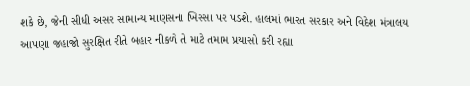શકે છે, જેની સીધી અસર સામાન્ય માણસના ખિસ્સા પર પડશે. હાલમાં ભારત સરકાર અને વિદેશ મંત્રાલય આપણા જહાજો સુરક્ષિત રીતે બહાર નીકળે તે માટે તમામ પ્રયાસો કરી રહ્યા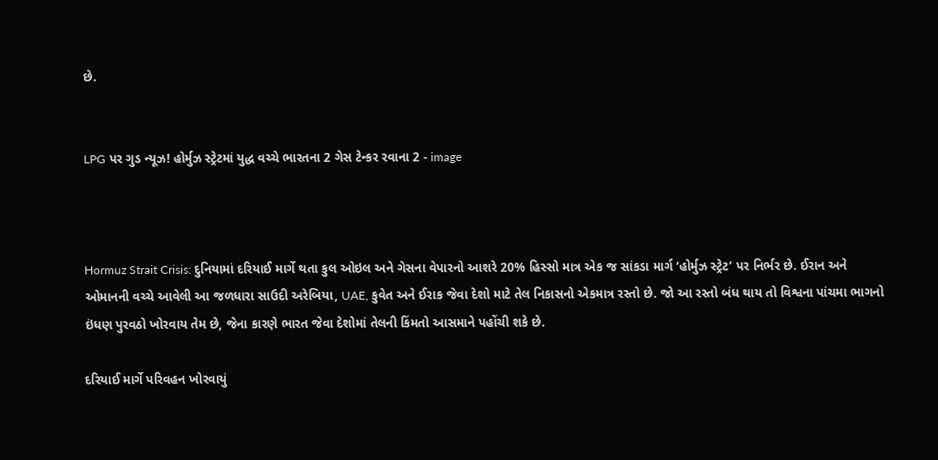છે.


LPG પર ગુડ ન્યૂઝ! હોર્મુઝ સ્ટ્રેટમાં યુદ્ધ વચ્ચે ભારતના 2 ગેસ ટેન્કર રવાના 2 - image



Hormuz Strait Crisis: દુનિયામાં દરિયાઈ માર્ગે થતા કુલ ઓઇલ અને ગેસના વેપારનો આશરે 20% હિસ્સો માત્ર એક જ સાંકડા માર્ગ ‘હોર્મુઝ સ્ટ્રેટ’ પર નિર્ભર છે. ઈરાન અને ઓમાનની વચ્ચે આવેલી આ જળધારા સાઉદી અરેબિયા, UAE, કુવેત અને ઈરાક જેવા દેશો માટે તેલ નિકાસનો એકમાત્ર રસ્તો છે. જો આ રસ્તો બંધ થાય તો વિશ્વના પાંચમા ભાગનો ઇંધણ પુરવઠો ખોરવાય તેમ છે, જેના કારણે ભારત જેવા દેશોમાં તેલની કિંમતો આસમાને પહોંચી શકે છે.

દરિયાઈ માર્ગે પરિવહન ખોરવાયું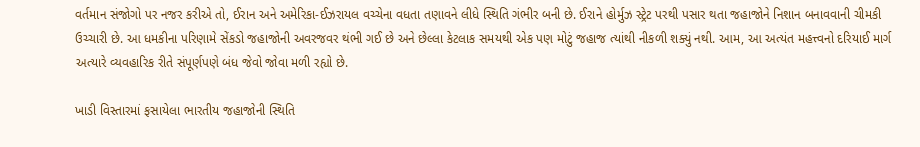વર્તમાન સંજોગો પર નજર કરીએ તો, ઈરાન અને અમેરિકા-ઈઝરાયલ વચ્ચેના વધતા તણાવને લીધે સ્થિતિ ગંભીર બની છે. ઈરાને હોર્મુઝ સ્ટ્રેટ પરથી પસાર થતા જહાજોને નિશાન બનાવવાની ચીમકી ઉચ્ચારી છે. આ ધમકીના પરિણામે સેંકડો જહાજોની અવરજવર થંભી ગઈ છે અને છેલ્લા કેટલાક સમયથી એક પણ મોટું જહાજ ત્યાંથી નીકળી શક્યું નથી. આમ, આ અત્યંત મહત્ત્વનો દરિયાઈ માર્ગ અત્યારે વ્યવહારિક રીતે સંપૂર્ણપણે બંધ જેવો જોવા મળી રહ્યો છે.

ખાડી વિસ્તારમાં ફસાયેલા ભારતીય જહાજોની સ્થિતિ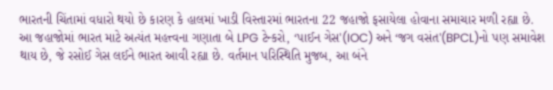ભારતની ચિંતામાં વધારો થયો છે કારણ કે હાલમાં ખાડી વિસ્તારમાં ભારતના 22 જહાજો ફસાયેલા હોવાના સમાચાર મળી રહ્યા છે. આ જહાજોમાં ભારત માટે અત્યંત મહત્ત્વના ગણાતા બે LPG ટેન્કરો, ‘પાઈન ગેસ'(IOC) અને ‘જગ વસંત'(BPCL)નો પણ સમાવેશ થાય છે, જે રસોઈ ગેસ લઈને ભારત આવી રહ્યા છે. વર્તમાન પરિસ્થિતિ મુજબ, આ બંને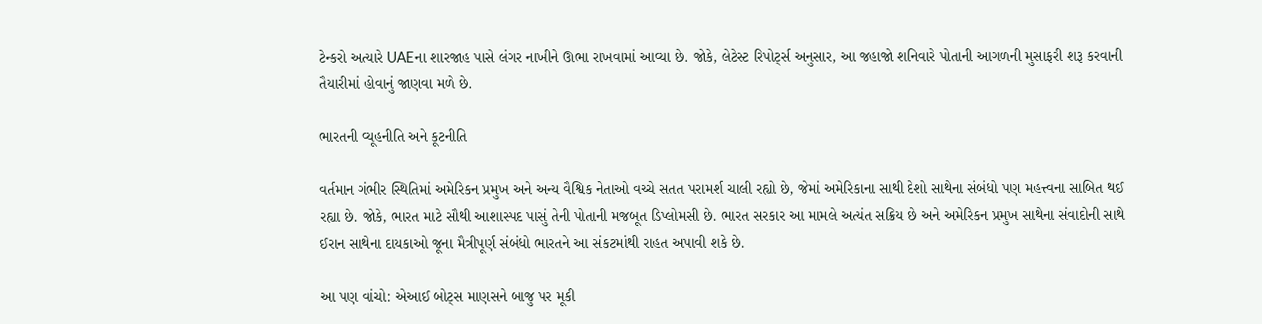ટેન્કરો અત્યારે UAEના શારજાહ પાસે લંગર નાખીને ઊભા રાખવામાં આવ્યા છે. જોકે, લેટેસ્ટ રિપોર્ટ્સ અનુસાર, આ જહાજો શનિવારે પોતાની આગળની મુસાફરી શરૂ કરવાની તૈયારીમાં હોવાનું જાણવા મળે છે.

ભારતની વ્યૂહનીતિ અને કૂટનીતિ

વર્તમાન ગંભીર સ્થિતિમાં અમેરિકન પ્રમુખ અને અન્ય વૈશ્વિક નેતાઓ વચ્ચે સતત પરામર્શ ચાલી રહ્યો છે, જેમાં અમેરિકાના સાથી દેશો સાથેના સંબંધો પણ મહત્ત્વના સાબિત થઈ રહ્યા છે. જોકે, ભારત માટે સૌથી આશાસ્પદ પાસું તેની પોતાની મજબૂત ડિપ્લોમસી છે. ભારત સરકાર આ મામલે અત્યંત સક્રિય છે અને અમેરિકન પ્રમુખ સાથેના સંવાદોની સાથે ઈરાન સાથેના દાયકાઓ જૂના મૈત્રીપૂર્ણ સંબંધો ભારતને આ સંકટમાંથી રાહત અપાવી શકે છે.

આ પણ વાંચો: એઆઈ બોટ્સ માણસને બાજુ પર મૂકી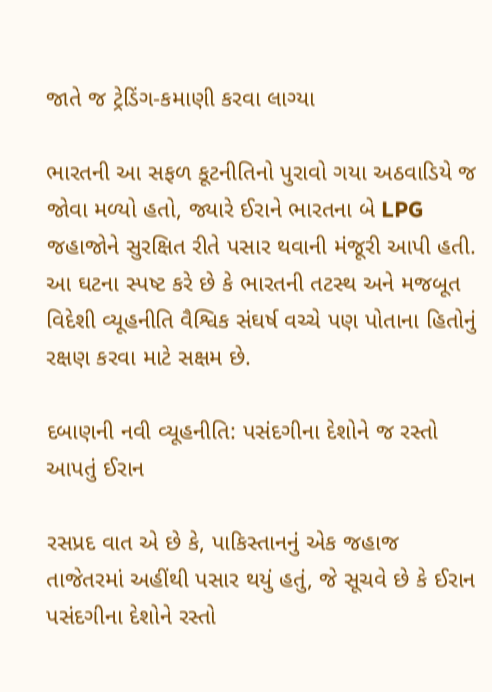જાતે જ ટ્રેડિંગ-કમાણી કરવા લાગ્યા

ભારતની આ સફળ કૂટનીતિનો પુરાવો ગયા અઠવાડિયે જ જોવા મળ્યો હતો, જ્યારે ઈરાને ભારતના બે LPG જહાજોને સુરક્ષિત રીતે પસાર થવાની મંજૂરી આપી હતી. આ ઘટના સ્પષ્ટ કરે છે કે ભારતની તટસ્થ અને મજબૂત વિદેશી વ્યૂહનીતિ વૈશ્વિક સંઘર્ષ વચ્ચે પણ પોતાના હિતોનું રક્ષણ કરવા માટે સક્ષમ છે.

દબાણની નવી વ્યૂહનીતિ: પસંદગીના દેશોને જ રસ્તો આપતું ઈરાન

રસપ્રદ વાત એ છે કે, પાકિસ્તાનનું એક જહાજ તાજેતરમાં અહીંથી પસાર થયું હતું, જે સૂચવે છે કે ઈરાન પસંદગીના દેશોને રસ્તો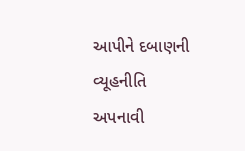આપીને દબાણની વ્યૂહનીતિ અપનાવી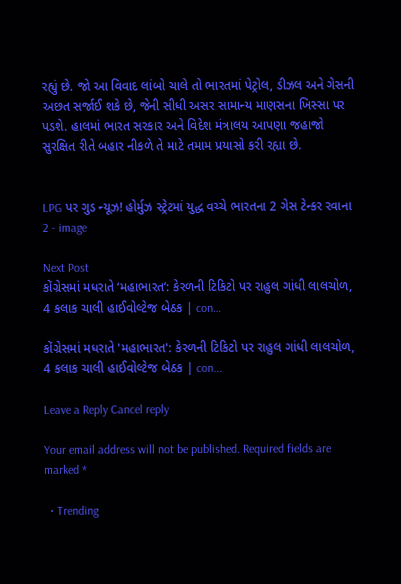રહ્યું છે. જો આ વિવાદ લાંબો ચાલે તો ભારતમાં પેટ્રોલ, ડીઝલ અને ગેસની અછત સર્જાઈ શકે છે, જેની સીધી અસર સામાન્ય માણસના ખિસ્સા પર પડશે. હાલમાં ભારત સરકાર અને વિદેશ મંત્રાલય આપણા જહાજો સુરક્ષિત રીતે બહાર નીકળે તે માટે તમામ પ્રયાસો કરી રહ્યા છે.


LPG પર ગુડ ન્યૂઝ! હોર્મુઝ સ્ટ્રેટમાં યુદ્ધ વચ્ચે ભારતના 2 ગેસ ટેન્કર રવાના 2 - image

Next Post
કોંગ્રેસમાં મધરાતે ‘મહાભારત’: કેરળની ટિકિટો પર રાહુલ ગાંધી લાલચોળ, 4 કલાક ચાલી હાઈવોલ્ટેજ બેઠક | con…

કોંગ્રેસમાં મધરાતે 'મહાભારત': કેરળની ટિકિટો પર રાહુલ ગાંધી લાલચોળ, 4 કલાક ચાલી હાઈવોલ્ટેજ બેઠક | con...

Leave a Reply Cancel reply

Your email address will not be published. Required fields are marked *

  • Trending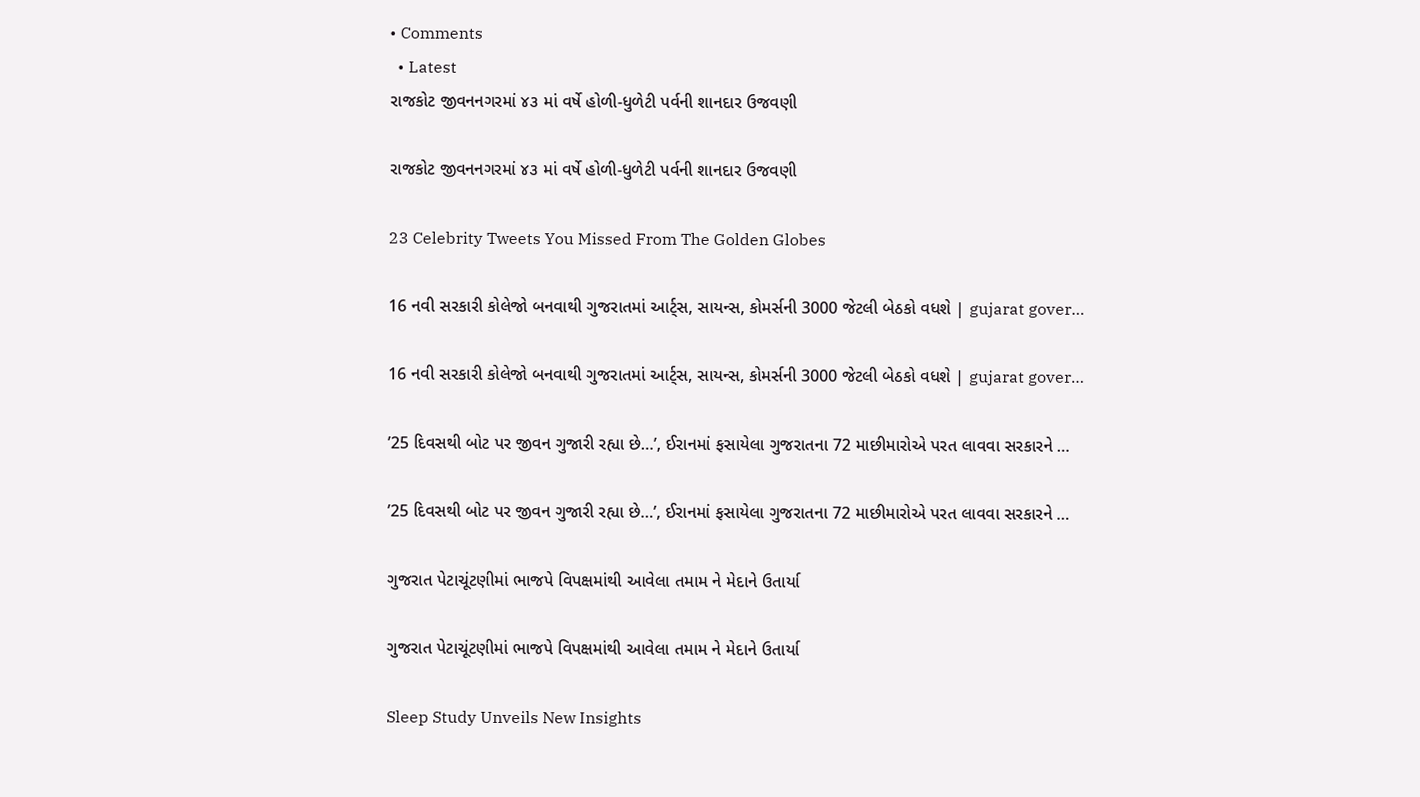• Comments
  • Latest
રાજકોટ જીવનનગરમાં ૪૩ માં વર્ષે હોળી-ધુળેટી પર્વની શાનદાર ઉજવણી

રાજકોટ જીવનનગરમાં ૪૩ માં વર્ષે હોળી-ધુળેટી પર્વની શાનદાર ઉજવણી

23 Celebrity Tweets You Missed From The Golden Globes

16 નવી સરકારી કોલેજો બનવાથી ગુજરાતમાં આર્ટ્સ, સાયન્સ, કોમર્સની 3000 જેટલી બેઠકો વધશે | gujarat gover…

16 નવી સરકારી કોલેજો બનવાથી ગુજરાતમાં આર્ટ્સ, સાયન્સ, કોમર્સની 3000 જેટલી બેઠકો વધશે | gujarat gover…

’25 દિવસથી બોટ પર જીવન ગુજારી રહ્યા છે…’, ઈરાનમાં ફસાયેલા ગુજરાતના 72 માછીમારોએ પરત લાવવા સરકારને …

’25 દિવસથી બોટ પર જીવન ગુજારી રહ્યા છે…’, ઈરાનમાં ફસાયેલા ગુજરાતના 72 માછીમારોએ પરત લાવવા સરકારને …

ગુજરાત પેટાચૂંટણીમાં ભાજપે વિપક્ષમાંથી આવેલા તમામ ને મેદાને ઉતાર્યા

ગુજરાત પેટાચૂંટણીમાં ભાજપે વિપક્ષમાંથી આવેલા તમામ ને મેદાને ઉતાર્યા

Sleep Study Unveils New Insights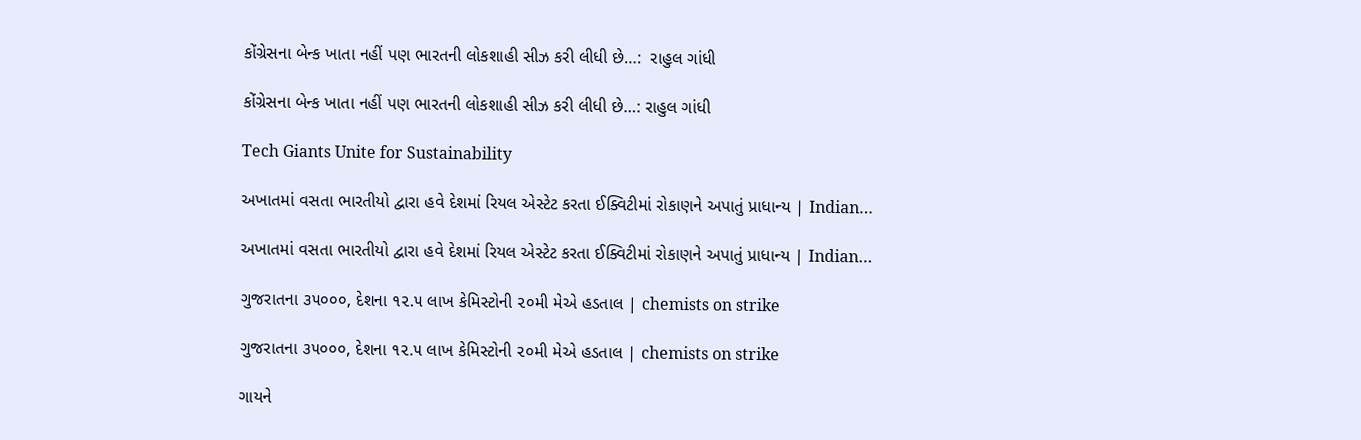કોંગ્રેસના બેન્ક ખાતા નહીં પણ ભારતની લોકશાહી સીઝ કરી લીધી છે…:  રાહુલ ગાંધી

કોંગ્રેસના બેન્ક ખાતા નહીં પણ ભારતની લોકશાહી સીઝ કરી લીધી છે…: રાહુલ ગાંધી

Tech Giants Unite for Sustainability

અખાતમાં વસતા ભારતીયો દ્વારા હવે દેશમાં રિયલ એસ્ટેટ કરતા ઈક્વિટીમાં રોકાણને અપાતું પ્રાધાન્ય | Indian…

અખાતમાં વસતા ભારતીયો દ્વારા હવે દેશમાં રિયલ એસ્ટેટ કરતા ઈક્વિટીમાં રોકાણને અપાતું પ્રાધાન્ય | Indian…

ગુજરાતના ૩૫૦૦૦, દેશના ૧૨.૫ લાખ કેમિસ્ટોની ૨૦મી મેએ હડતાલ | chemists on strike

ગુજરાતના ૩૫૦૦૦, દેશના ૧૨.૫ લાખ કેમિસ્ટોની ૨૦મી મેએ હડતાલ | chemists on strike

ગાયને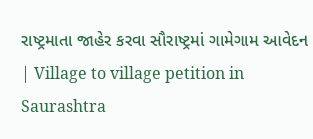રાષ્ટ્રમાતા જાહેર કરવા સૌરાષ્ટ્રમાં ગામેગામ આવેદન | Village to village petition in Saurashtra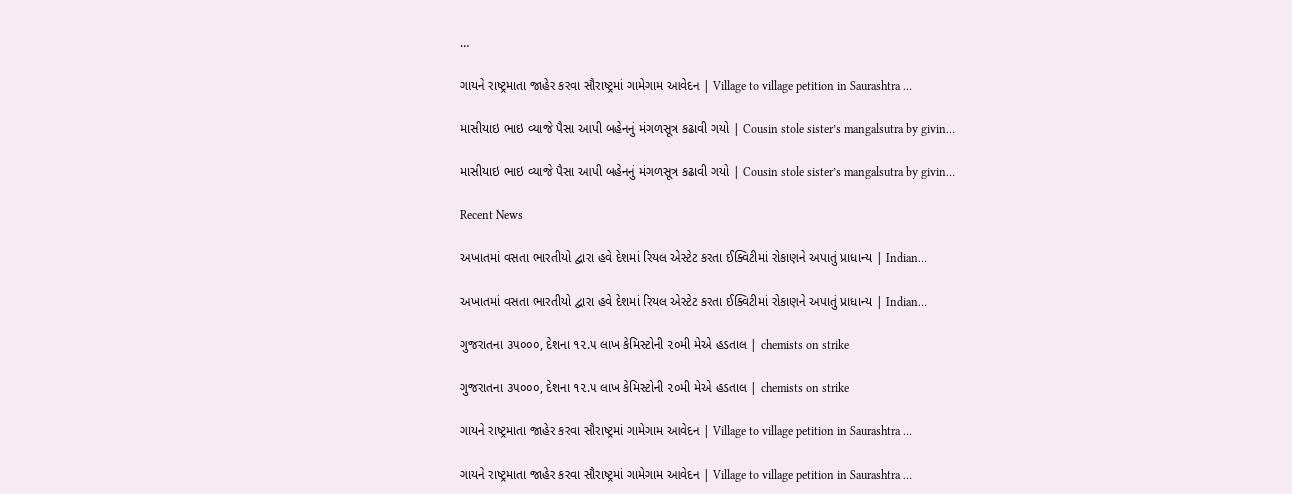…

ગાયને રાષ્ટ્રમાતા જાહેર કરવા સૌરાષ્ટ્રમાં ગામેગામ આવેદન | Village to village petition in Saurashtra …

માસીયાઇ ભાઇ વ્યાજે પૈસા આપી બહેનનું મંગળસૂત્ર કઢાવી ગયો | Cousin stole sister’s mangalsutra by givin…

માસીયાઇ ભાઇ વ્યાજે પૈસા આપી બહેનનું મંગળસૂત્ર કઢાવી ગયો | Cousin stole sister’s mangalsutra by givin…

Recent News

અખાતમાં વસતા ભારતીયો દ્વારા હવે દેશમાં રિયલ એસ્ટેટ કરતા ઈક્વિટીમાં રોકાણને અપાતું પ્રાધાન્ય | Indian…

અખાતમાં વસતા ભારતીયો દ્વારા હવે દેશમાં રિયલ એસ્ટેટ કરતા ઈક્વિટીમાં રોકાણને અપાતું પ્રાધાન્ય | Indian…

ગુજરાતના ૩૫૦૦૦, દેશના ૧૨.૫ લાખ કેમિસ્ટોની ૨૦મી મેએ હડતાલ | chemists on strike

ગુજરાતના ૩૫૦૦૦, દેશના ૧૨.૫ લાખ કેમિસ્ટોની ૨૦મી મેએ હડતાલ | chemists on strike

ગાયને રાષ્ટ્રમાતા જાહેર કરવા સૌરાષ્ટ્રમાં ગામેગામ આવેદન | Village to village petition in Saurashtra …

ગાયને રાષ્ટ્રમાતા જાહેર કરવા સૌરાષ્ટ્રમાં ગામેગામ આવેદન | Village to village petition in Saurashtra …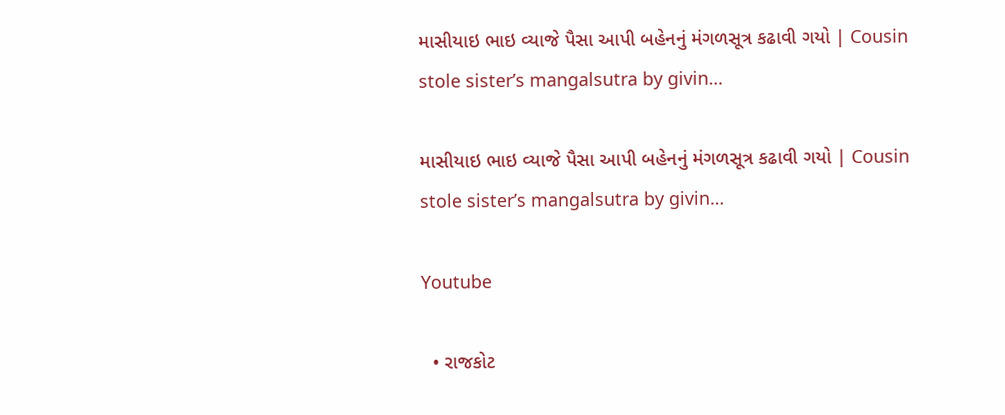માસીયાઇ ભાઇ વ્યાજે પૈસા આપી બહેનનું મંગળસૂત્ર કઢાવી ગયો | Cousin stole sister’s mangalsutra by givin…

માસીયાઇ ભાઇ વ્યાજે પૈસા આપી બહેનનું મંગળસૂત્ર કઢાવી ગયો | Cousin stole sister’s mangalsutra by givin…

Youtube

  • રાજકોટ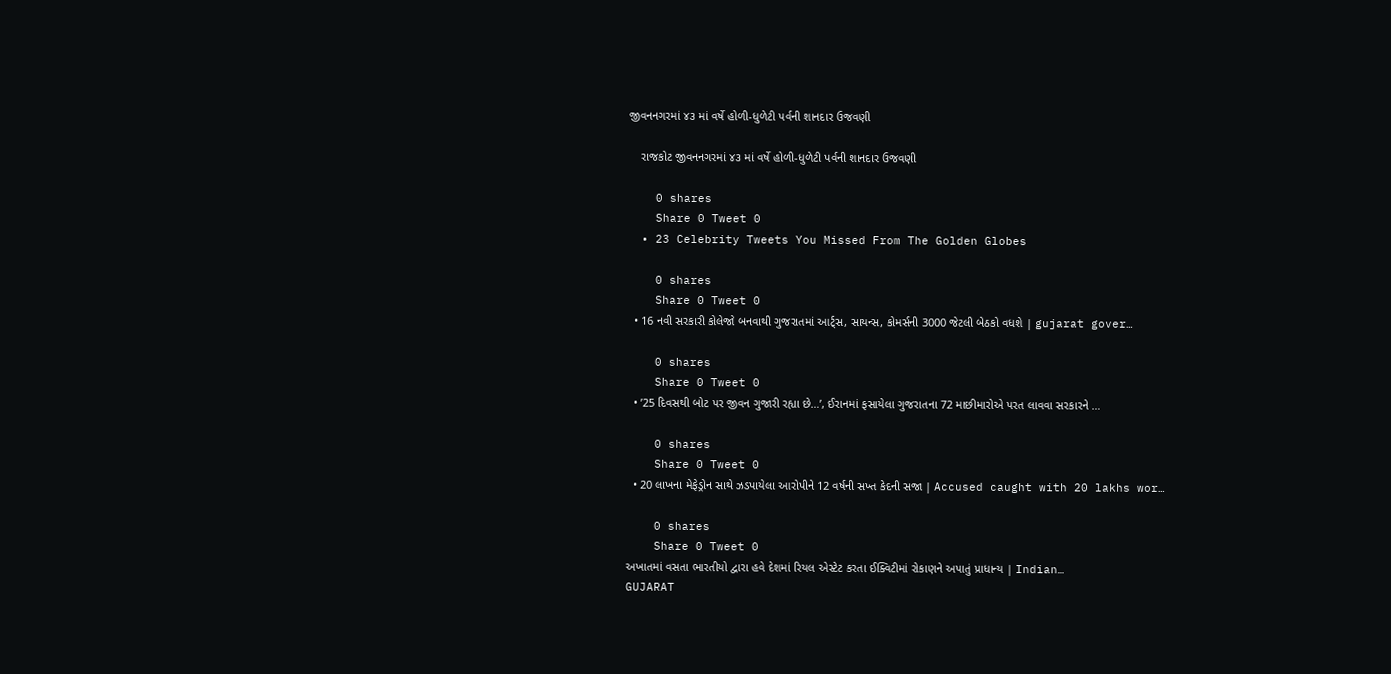જીવનનગરમાં ૪૩ માં વર્ષે હોળી-ધુળેટી પર્વની શાનદાર ઉજવણી

    રાજકોટ જીવનનગરમાં ૪૩ માં વર્ષે હોળી-ધુળેટી પર્વની શાનદાર ઉજવણી

    0 shares
    Share 0 Tweet 0
  • 23 Celebrity Tweets You Missed From The Golden Globes

    0 shares
    Share 0 Tweet 0
  • 16 નવી સરકારી કોલેજો બનવાથી ગુજરાતમાં આર્ટ્સ, સાયન્સ, કોમર્સની 3000 જેટલી બેઠકો વધશે | gujarat gover…

    0 shares
    Share 0 Tweet 0
  • ’25 દિવસથી બોટ પર જીવન ગુજારી રહ્યા છે…’, ઈરાનમાં ફસાયેલા ગુજરાતના 72 માછીમારોએ પરત લાવવા સરકારને …

    0 shares
    Share 0 Tweet 0
  • 20 લાખના મેફેડ્રોન સાથે ઝડપાયેલા આરોપીને 12 વર્ષની સખ્ત કેદની સજા | Accused caught with 20 lakhs wor…

    0 shares
    Share 0 Tweet 0
અખાતમાં વસતા ભારતીયો દ્વારા હવે દેશમાં રિયલ એસ્ટેટ કરતા ઈક્વિટીમાં રોકાણને અપાતું પ્રાધાન્ય | Indian…
GUJARAT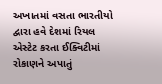અખાતમાં વસતા ભારતીયો દ્વારા હવે દેશમાં રિયલ એસ્ટેટ કરતા ઈક્વિટીમાં રોકાણને અપાતું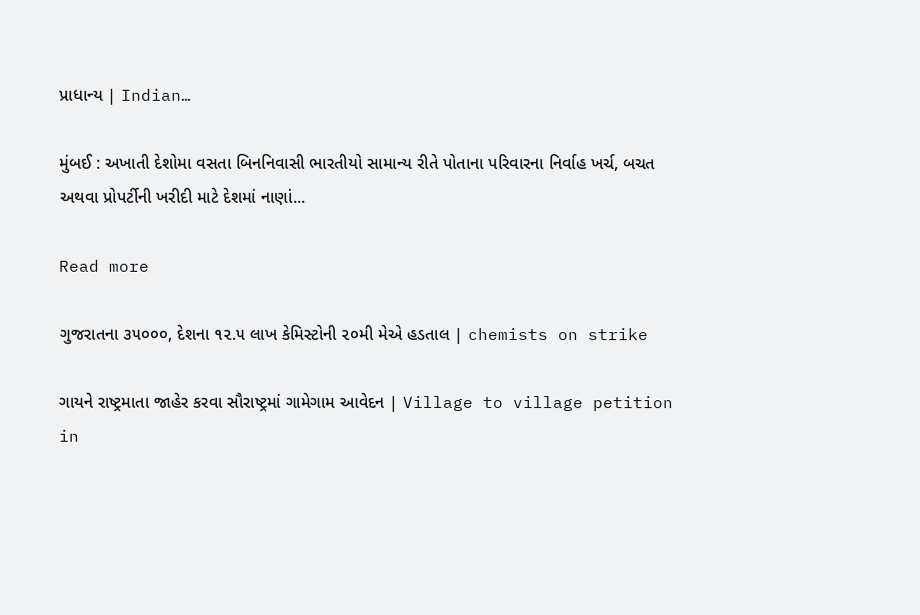પ્રાધાન્ય | Indian…

મુંબઈ : અખાતી દેશોમા વસતા બિનનિવાસી ભારતીયો સામાન્ય રીતે પોતાના પરિવારના નિર્વાહ ખર્ચ, બચત અથવા પ્રોપર્ટીની ખરીદી માટે દેશમાં નાણાં...

Read more

ગુજરાતના ૩૫૦૦૦, દેશના ૧૨.૫ લાખ કેમિસ્ટોની ૨૦મી મેએ હડતાલ | chemists on strike

ગાયને રાષ્ટ્રમાતા જાહેર કરવા સૌરાષ્ટ્રમાં ગામેગામ આવેદન | Village to village petition in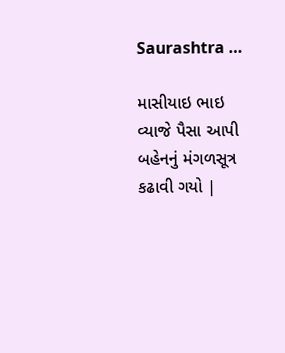Saurashtra …

માસીયાઇ ભાઇ વ્યાજે પૈસા આપી બહેનનું મંગળસૂત્ર કઢાવી ગયો |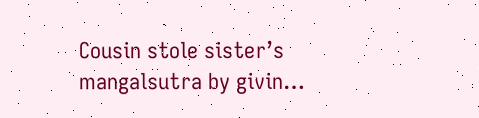Cousin stole sister’s mangalsutra by givin…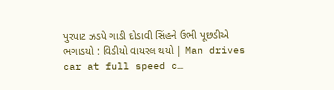પુરપાટ ઝડપે ગાડી દોડાવી સિંહને ઉભી પૂછડીએ ભગાડયો : વિડીયો વાયરલ થયો | Man drives car at full speed c…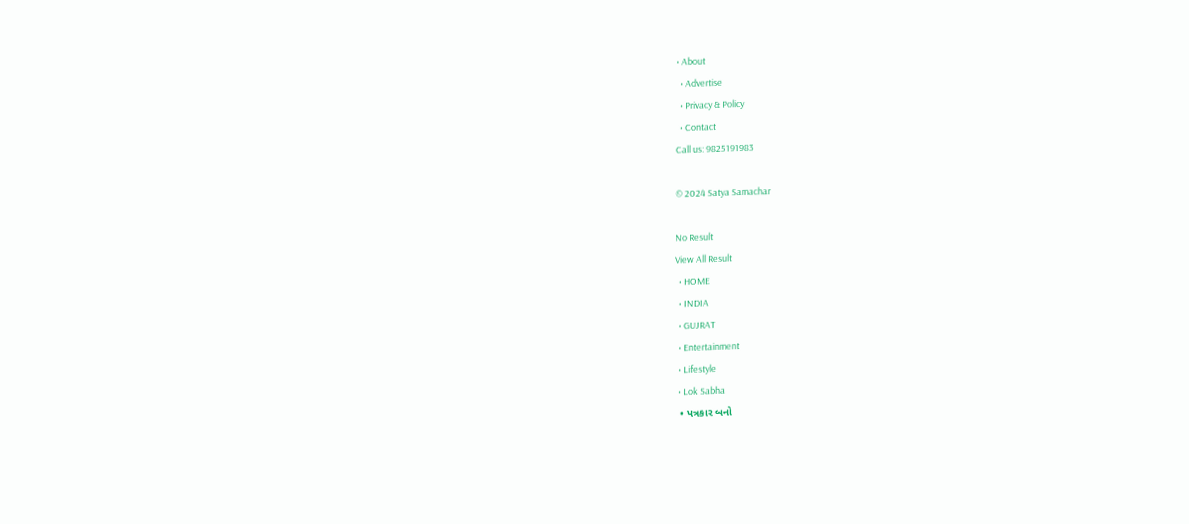• About
  • Advertise
  • Privacy & Policy
  • Contact
Call us: 9825191983

© 2024 Satya Samachar

No Result
View All Result
  • HOME
  • INDIA
  • GUJRAT
  • Entertainment
  • Lifestyle
  • Lok Sabha
  • પત્રકાર બનો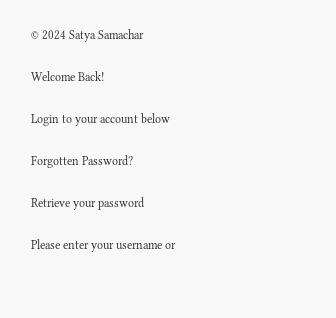© 2024 Satya Samachar

Welcome Back!

Login to your account below

Forgotten Password?

Retrieve your password

Please enter your username or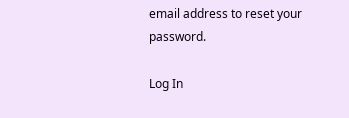email address to reset your password.

Log In